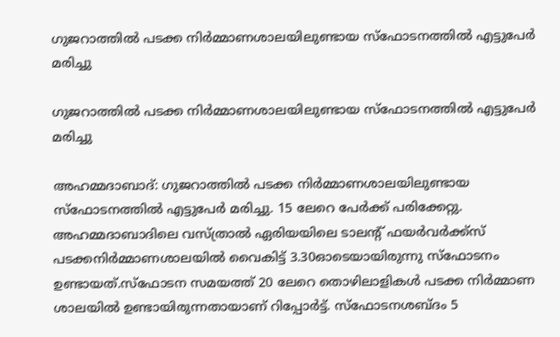ഗുജറാത്തില്‍ പടക്ക നിര്‍മ്മാണശാലയിലുണ്ടായ സ്‌ഫോടനത്തില്‍ എട്ടുപേര്‍ മരിച്ചു

ഗുജറാത്തില്‍ പടക്ക നിര്‍മ്മാണശാലയിലുണ്ടായ സ്‌ഫോടനത്തില്‍ എട്ടുപേര്‍ മരിച്ചു

അഹമ്മദാബാദ്: ഗുജറാത്തില്‍ പടക്ക നിര്‍മ്മാണശാലയിലുണ്ടായ സ്‌ഫോടനത്തില്‍ എട്ടുപേര്‍ മരിച്ചു. 15 ലേറെ പേര്‍ക്ക് പരിക്കേറ്റു. അഹമ്മദാബാദിലെ വസ്ത്രാല്‍ ഏരിയയിലെ ടാലന്റ് ഫയര്‍വര്‍ക്ക്‌സ് പടക്കനിര്‍മ്മാണശാലയില്‍ വൈകിട്ട് 3.30ഓടെയായിരുന്നു സ്‌ഫോടനം ഉണ്ടായത്.സ്‌ഫോടന സമയത്ത് 20 ലേറെ തൊഴിലാളികള്‍ പടക്ക നിര്‍മ്മാണ ശാലയില്‍ ഉണ്ടായിരുന്നതായാണ് റിപ്പോര്‍ട്ട്. സ്‌ഫോടനശബ്ദം 5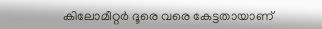കിലോമീറ്റര്‍ ദൂരെ വരെ കേട്ടതായാണ്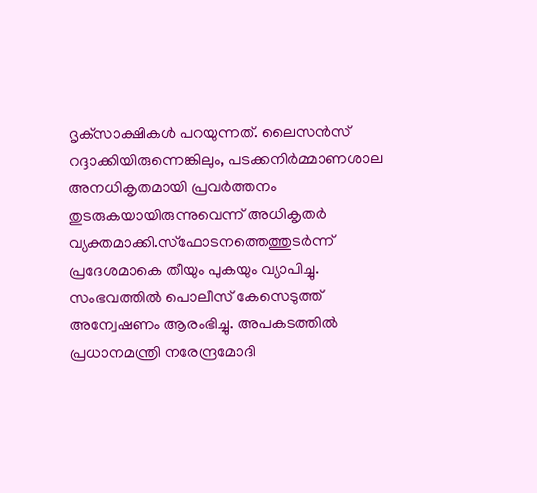ദൃക്‌സാക്ഷികള്‍ പറയുന്നത്. ലൈസന്‍സ് റദ്ദാക്കിയിരുന്നെങ്കിലും, പടക്കനിര്‍മ്മാണശാല അനധികൃതമായി പ്രവര്‍ത്തനം തുടരുകയായിരുന്നുവെന്ന് അധികൃതര്‍ വ്യക്തമാക്കി.സ്‌ഫോടനത്തെത്തുടര്‍ന്ന് പ്രദേശമാകെ തീയും പുകയും വ്യാപിച്ചു. സംഭവത്തില്‍ പൊലീസ് കേസെടുത്ത് അന്വേഷണം ആരംഭിച്ചു. അപകടത്തില്‍ പ്രധാനമന്ത്രി നരേന്ദ്രമോദി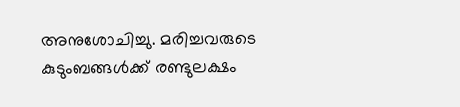അനുശോചിച്ചു. മരിച്ചവരുടെ കുടുംബങ്ങള്‍ക്ക് രണ്ടുലക്ഷം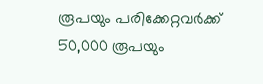രൂപയും പരിക്കേറ്റവര്‍ക്ക് 50,000 രൂപയും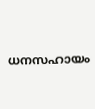ധനസഹായം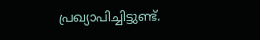പ്രഖ്യാപിച്ചിട്ടുണ്ട്.